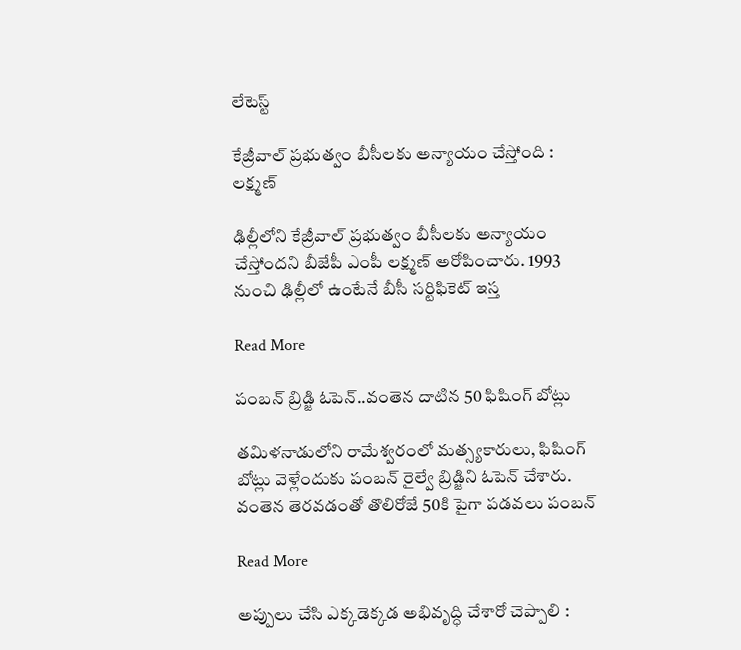లేటెస్ట్

కేజ్రీవాల్ ప్రభుత్వం బీసీలకు అన్యాయం చేస్తోంది : లక్ష్మణ్

ఢిల్లీలోని కేజ్రీవాల్ ప్రభుత్వం బీసీలకు అన్యాయం చేస్తోందని బీజేపీ ఎంపీ లక్ష్మణ్ అరోపించారు. 1993 నుంచి ఢిల్లీలో ఉంటేనే బీసీ సర్టిఫికెట్ ఇస్త

Read More

పంబన్ బ్రిడ్జి ఓపెన్..వంతెన దాటిన 50 ఫిషింగ్ బోట్లు

తమిళనాడులోని రామేశ్వరంలో మత్స్యకారులు, ఫిషింగ్ బోట్లు వెళ్లేందుకు పంబన్ రైల్వే బ్రిడ్జిని ఓపెన్ చేశారు. వంతెన తెరవడంతో తొలిరోజే 50కి పైగా పడవలు పంబన్

Read More

అప్పులు చేసి ఎక్కడెక్కడ అభివృద్ధి చేశారో చెప్పాలి :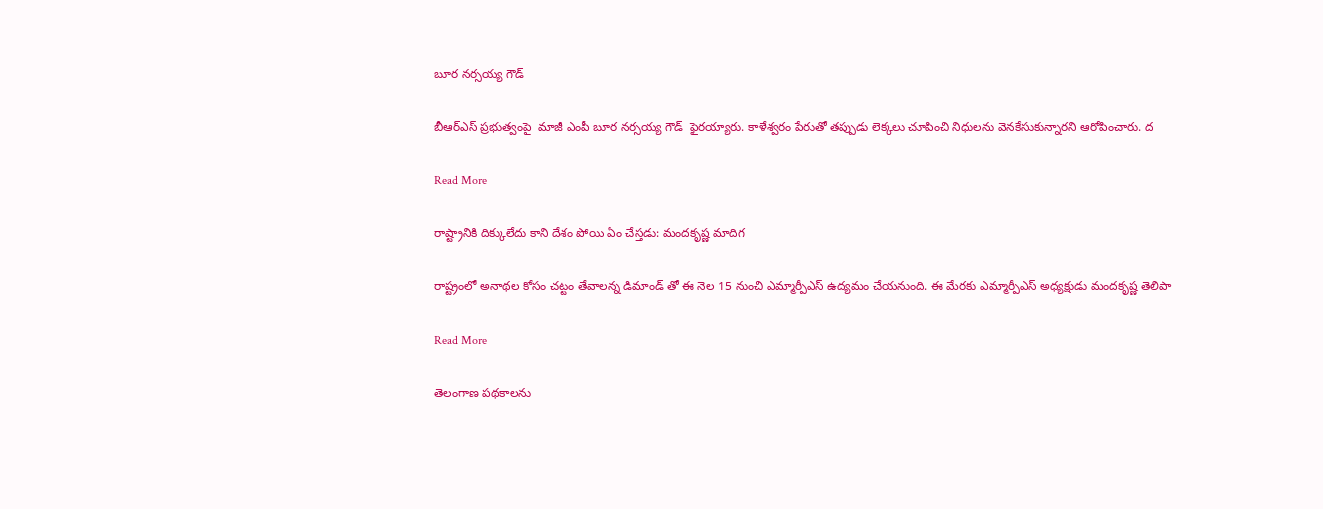బూర నర్సయ్య గౌడ్

బీఆర్ఎస్ ప్రభుత్వంపై  మాజీ ఎంపీ బూర నర్సయ్య గౌడ్  ఫైరయ్యారు. కాళేశ్వరం పేరుతో తప్పుడు లెక్కలు చూపించి నిధులను వెనకేసుకున్నారని ఆరోపించారు. ద

Read More

రాష్ట్రానికి దిక్కులేదు కాని దేశం పోయి ఏం చేస్తడు: మందకృష్ణ మాదిగ

రాష్ట్రంలో అనాథల కోసం చట్టం తేవాలన్న డిమాండ్ తో ఈ నెల 15 నుంచి ఎమ్మార్పీఎస్ ఉద్యమం చేయనుంది. ఈ మేరకు ఎమ్మార్పీఎస్ అధ్యక్షుడు మందకృష్ణ తెలిపా

Read More

తెలంగాణ పథకాలను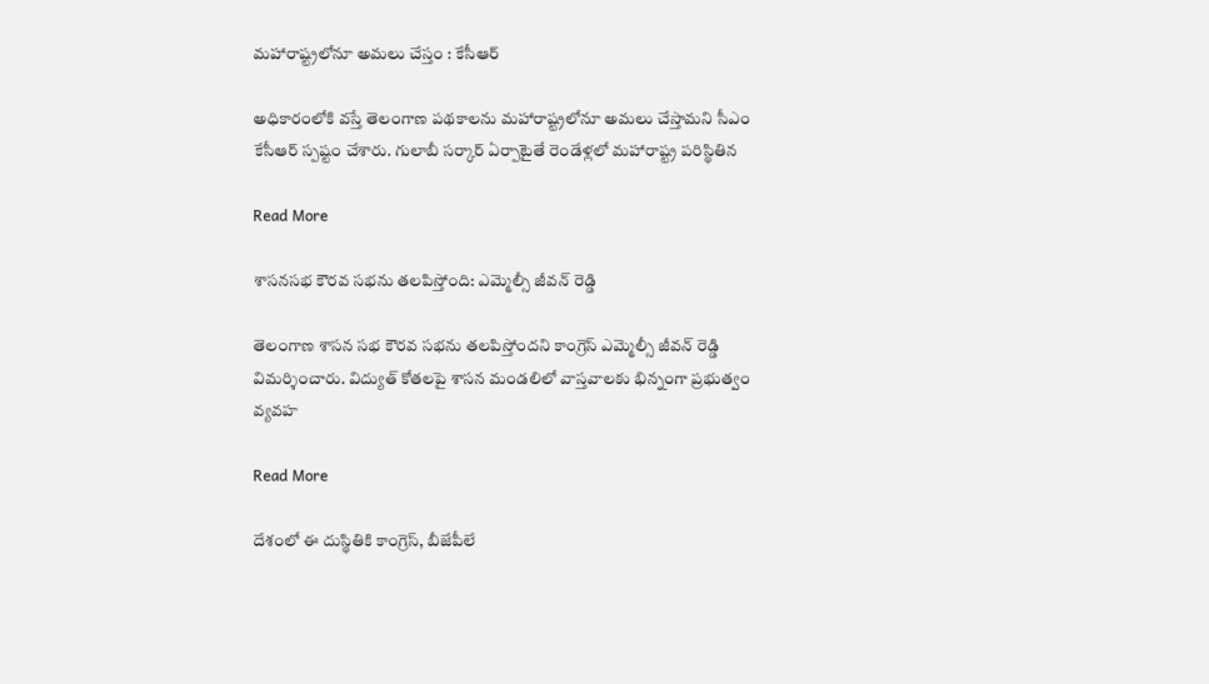మహారాష్ట్రలోనూ అమలు చేస్తం : కేసీఆర్

అధికారంలోకి వస్తే తెలంగాణ పథకాలను మహారాష్ట్రలోనూ అమలు చేస్తామని సీఎం కేసీఆర్ స్పష్టం చేశారు. గులాబీ సర్కార్ ఏర్పాటైతే రెండేళ్లలో మహారాష్ట్ర పరిస్థితిన

Read More

శాసనసభ కౌరవ సభను తలపిస్తోంది: ఎమ్మెల్సీ జీవన్ రెడ్డి

తెలంగాణ శాసన సభ కౌరవ సభను తలపిస్తోందని కాంగ్రెస్ ఎమ్మెల్సీ జీవన్ రెడ్డి విమర్శించారు. విద్యుత్ కోతలపై శాసన మండలిలో వాస్తవాలకు భిన్నంగా ప్రభుత్వం వ్యవహ

Read More

దేశంలో ఈ దుస్థితికి కాంగ్రెస్, బీజేపీలే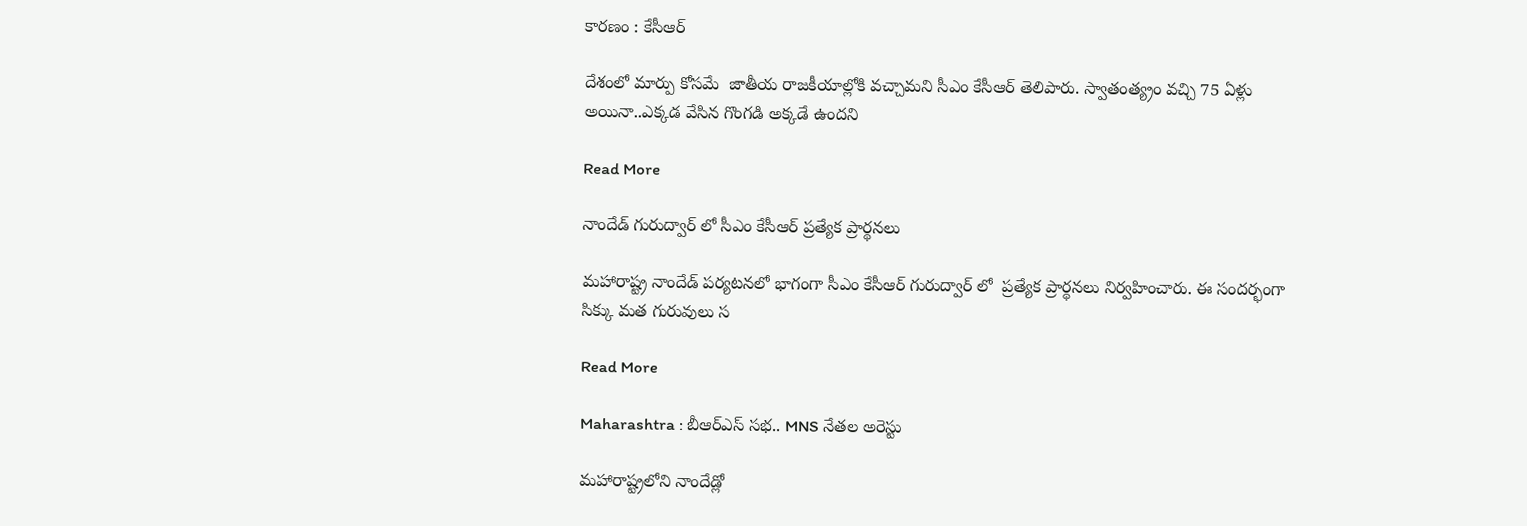కారణం : కేసీఆర్

దేశంలో మార్పు కోసమే  జాతీయ రాజకీయాల్లోకి వచ్చామని సీఎం కేసీఆర్ తెలిపారు. స్వాతంత్య్రం వచ్చి 75 ఏళ్లు అయినా..ఎక్కడ వేసిన గొంగడి అక్కడే ఉందని

Read More

నాందేడ్ గురుద్వార్ లో సీఎం కేసీఆర్ ప్ర‌త్యేక ప్రార్థ‌న‌లు

మహారాష్ట్ర నాందేడ్ పర్యటనలో భాగంగా సీఎం కేసీఆర్ గురుద్వార్ లో  ప్రత్యేక ప్రార్థనలు నిర్వహించారు. ఈ సందర్భంగా సిక్కు మత గురువులు స

Read More

Maharashtra : బీఆర్ఎస్ సభ.. MNS నేతల అరెస్టు

మహారాష్ట్రలోని నాందేడ్లో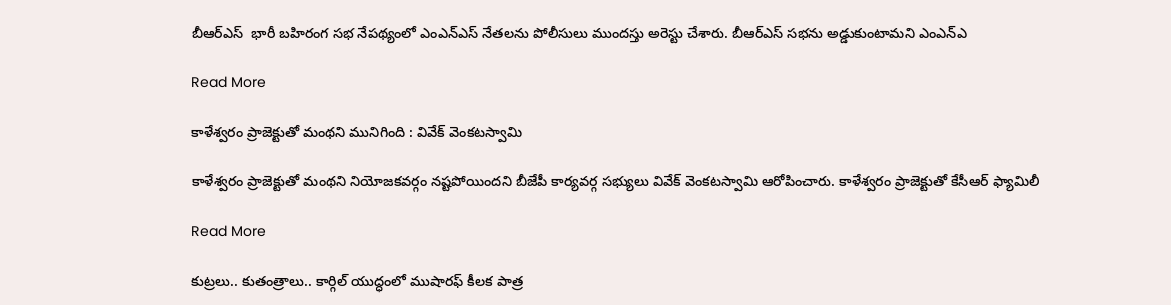బీఆర్ఎస్  భారీ బహిరంగ సభ నేపథ్యంలో ఎంఎన్ఎస్ నేతలను పోలీసులు ముందస్తు అరెస్టు చేశారు. బీఆర్ఎస్ సభను అడ్డుకుంటామని ఎంఎన్ఎ

Read More

కాళేశ్వరం ప్రాజెక్టుతో మంథని మునిగింది : వివేక్ వెంకటస్వామి

కాళేశ్వరం ప్రాజెక్టుతో మంథని నియోజకవర్గం నష్టపోయిందని బీజేపీ కార్యవర్గ సభ్యులు వివేక్ వెంకటస్వామి ఆరోపించారు. కాళేశ్వరం ప్రాజెక్టుతో కేసీఆర్ ఫ్యామిలీ

Read More

కుట్రలు.. కుతంత్రాలు.. కార్గిల్ యుద్ధంలో ముషారఫ్ కీలక పాత్ర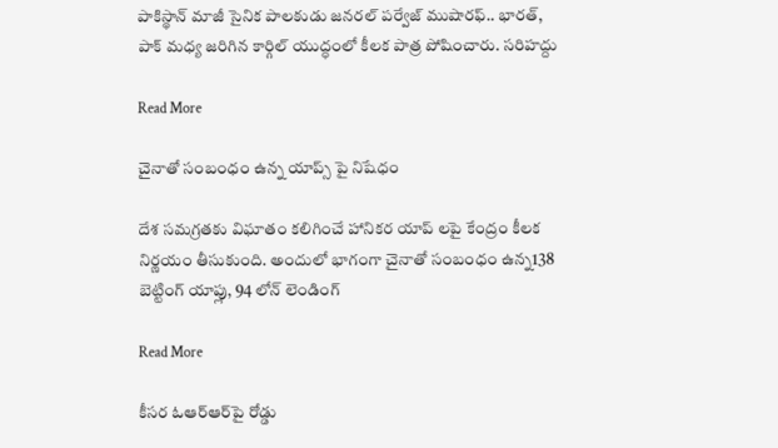పాకిస్థాన్‌ మాజీ సైనిక పాలకుడు జనరల్‌ పర్వేజ్‌ ముషారఫ్‌.. భారత్, పాక్ మధ్య జరిగిన కార్గిల్ యుద్ధంలో కీలక పాత్ర పోషించారు. సరిహద్దు

Read More

చైనాతో సంబంధం ఉన్న యాప్స్ పై నిషేధం

దేశ సమగ్రతకు విఘాతం కలిగించే హానికర యాప్ లపై కేంద్రం కీలక నిర్ణయం తీసుకుంది. అందులో భాగంగా చైనాతో సంబంధం ఉన్న138 బెట్టింగ్ యాప్లు, 94 లోన్ లెండింగ్

Read More

కీసర ఓఆర్‌ఆర్‌పై రోడ్డు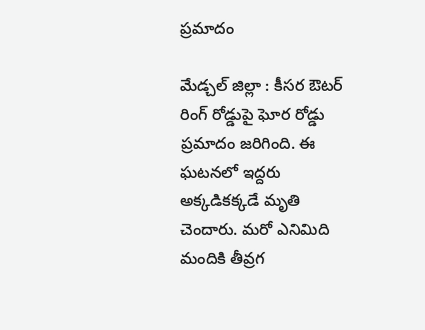ప్రమాదం

మేడ్చల్ జిల్లా : కీసర ఔటర్‌ రింగ్‌ రోడ్డుపై ఘోర రోడ్డు ప్రమాదం జరిగింది. ఈ ఘటనలో ఇద్దరు అక్కడికక్కడే మృతి చెందారు. మరో ఎనిమిది మందికి తీవ్రగ